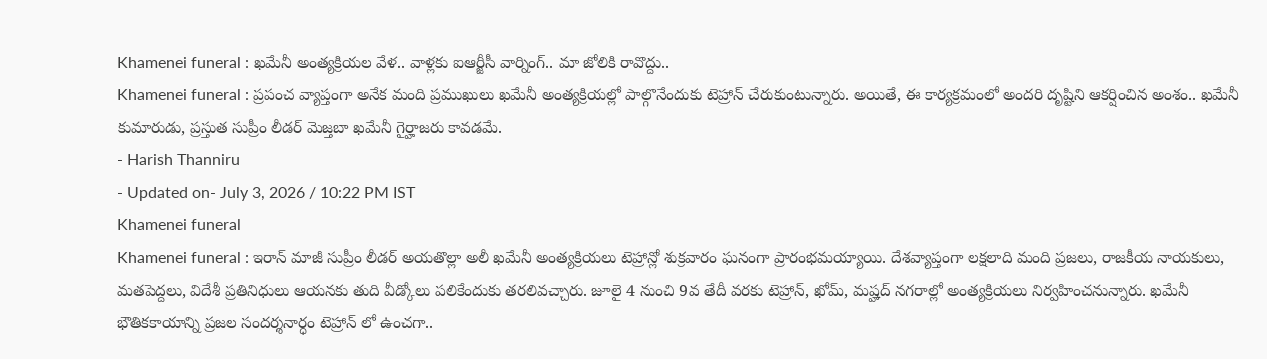Khamenei funeral : ఖమేనీ అంత్యక్రియల వేళ.. వాళ్లకు ఐఆర్జీసీ వార్నింగ్.. మా జోలికి రావొద్దు..
Khamenei funeral : ప్రపంచ వ్యాప్తంగా అనేక మంది ప్రముఖులు ఖమేనీ అంత్యక్రియల్లో పాల్గొనేందుకు టెహ్రాన్ చేరుకుంటున్నారు. అయితే, ఈ కార్యక్రమంలో అందరి దృష్టిని ఆకర్షించిన అంశం.. ఖమేనీ కుమారుడు, ప్రస్తుత సుప్రీం లీడర్ మెజ్తబా ఖమేనీ గైర్హాజరు కావడమే.
- Harish Thanniru
- Updated on- July 3, 2026 / 10:22 PM IST
Khamenei funeral
Khamenei funeral : ఇరాన్ మాజీ సుప్రీం లీడర్ అయతొల్లా అలీ ఖమేనీ అంత్యక్రియలు టెహ్రాన్లో శుక్రవారం ఘనంగా ప్రారంభమయ్యాయి. దేశవ్యాప్తంగా లక్షలాది మంది ప్రజలు, రాజకీయ నాయకులు, మతపెద్దలు, విదేశీ ప్రతినిధులు ఆయనకు తుది వీడ్కోలు పలికేందుకు తరలివచ్చారు. జూలై 4 నుంచి 9వ తేదీ వరకు టెహ్రాన్, ఖోమ్, మష్హద్ నగరాల్లో అంత్యక్రియలు నిర్వహించనున్నారు. ఖమేనీ భౌతికకాయాన్ని ప్రజల సందర్శనార్ధం టెహ్రాన్ లో ఉంచగా..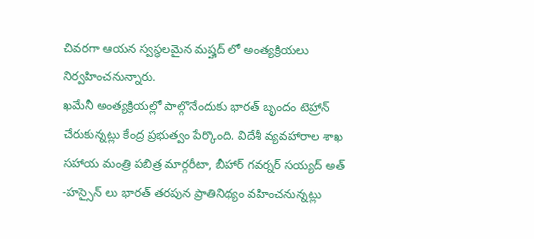చివరగా ఆయన స్వస్థలమైన మష్హద్ లో అంత్యక్రియలు నిర్వహించనున్నారు.
ఖమేనీ అంత్యక్రియల్లో పాల్గొనేందుకు భారత్ బృందం టెహ్రాన్ చేరుకున్నట్లు కేంద్ర ప్రభుత్వం పేర్కొంది. విదేశీ వ్యవహారాల శాఖ సహాయ మంత్రి పబిత్ర మార్గరీటా, బీహార్ గవర్నర్ సయ్యద్ అత్ -హస్సైన్ లు భారత్ తరపున ప్రాతినిథ్యం వహించనున్నట్లు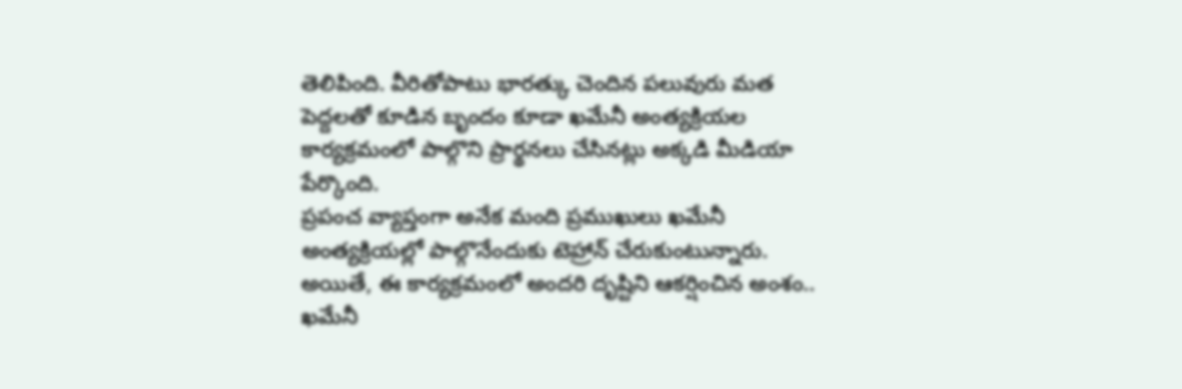తెలిపింది. వీరితోపాటు భారత్కు చెందిన పలువురు మత పెద్దలతో కూడిన బృందం కూడా ఖమేనీ అంత్యక్రియల కార్యక్రమంలో పాల్గొని ప్రార్థనలు చేసినట్లు అక్కడి మీడియా పేర్కొంది.
ప్రపంచ వ్యాప్తంగా అనేక మంది ప్రముఖులు ఖమేనీ అంత్యక్రియల్లో పాల్గొనేందుకు టెహ్రాన్ చేరుకుంటున్నారు. అయితే, ఈ కార్యక్రమంలో అందరి దృష్టిని ఆకర్షించిన అంశం.. ఖమేనీ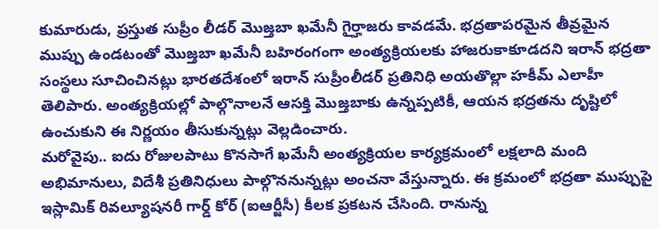కుమారుడు, ప్రస్తుత సుప్రీం లీడర్ మొజ్తబా ఖమేనీ గైర్హాజరు కావడమే. భద్రతాపరమైన తీవ్రమైన ముప్పు ఉండటంతో మొజ్తబా ఖమేనీ బహిరంగంగా అంత్యక్రియలకు హాజరుకాకూడదని ఇరాన్ భద్రతా సంస్థలు సూచించినట్లు భారతదేశంలో ఇరాన్ సుప్రీంలీడర్ ప్రతినిధి అయతొల్లా హకీమ్ ఎలాహీ తెలిపారు. అంత్యక్రియల్లో పాల్గొనాలనే ఆసక్తి మొజ్తబాకు ఉన్నప్పటికీ, ఆయన భద్రతను దృష్టిలో ఉంచుకుని ఈ నిర్ణయం తీసుకున్నట్లు వెల్లడించారు.
మరోవైపు.. ఐదు రోజులపాటు కొనసాగే ఖమేనీ అంత్యక్రియల కార్యక్రమంలో లక్షలాది మంది అభిమానులు, విదేశీ ప్రతినిధులు పాల్గొననున్నట్లు అంచనా వేస్తున్నారు. ఈ క్రమంలో భద్రతా ముప్పుపై ఇస్లామిక్ రివల్యూషనరీ గార్డ్ కోర్ (ఐఆర్జీసీ) కీలక ప్రకటన చేసింది. రానున్న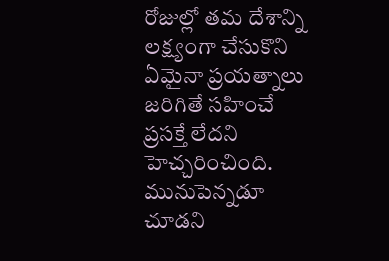రోజుల్లో తమ దేశాన్ని లక్ష్యంగా చేసుకొని ఏమైనా ప్రయత్నాలు జరిగితే సహించే ప్రసక్తే లేదని హెచ్చరించింది. మునుపెన్నడూ చూడని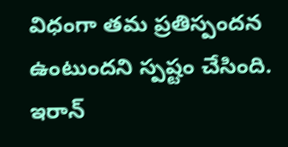విధంగా తమ ప్రతిస్పందన ఉంటుందని స్పష్టం చేసింది. ఇరాన్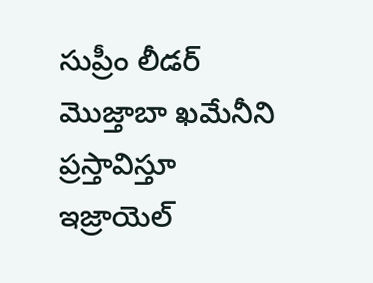సుప్రీం లీడర్ మొజ్తాబా ఖమేనీని ప్రస్తావిస్తూ ఇజ్రాయెల్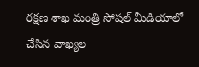రక్షణ శాఖ మంత్రి సోషల్ మీడియాలో చేసిన వాఖ్యల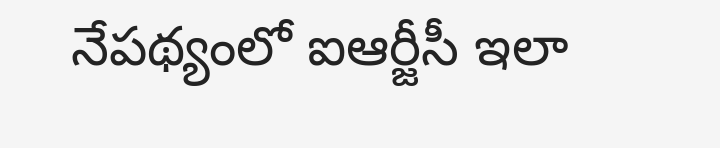నేపథ్యంలో ఐఆర్జీసీ ఇలా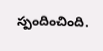స్పందించింది.